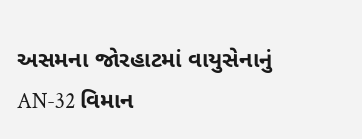અસમના જોરહાટમાં વાયુસેનાનું AN-32 વિમાન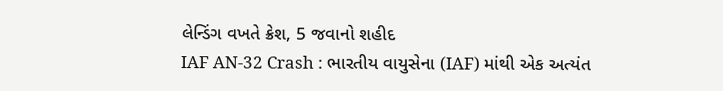લેન્ડિંગ વખતે ક્રેશ, 5 જવાનો શહીદ
IAF AN-32 Crash : ભારતીય વાયુસેના (IAF) માંથી એક અત્યંત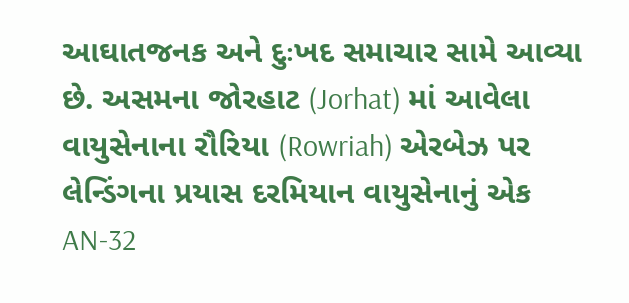આઘાતજનક અને દુઃખદ સમાચાર સામે આવ્યા છે. અસમના જોરહાટ (Jorhat) માં આવેલા વાયુસેનાના રૌરિયા (Rowriah) એરબેઝ પર લેન્ડિંગના પ્રયાસ દરમિયાન વાયુસેનાનું એક AN-32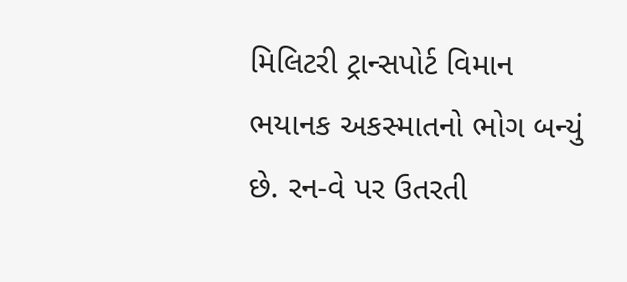મિલિટરી ટ્રાન્સપોર્ટ વિમાન ભયાનક અકસ્માતનો ભોગ બન્યું છે. રન-વે પર ઉતરતી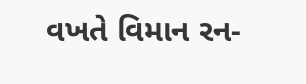વખતે વિમાન રન-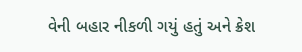વેની બહાર નીકળી ગયું હતું અને ક્રેશ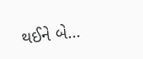થઈને બે…